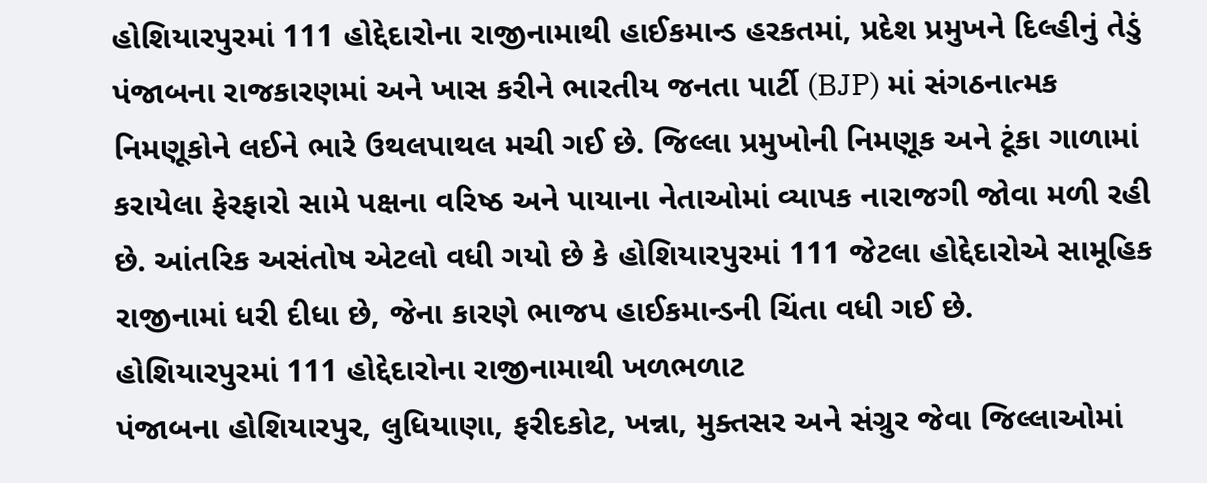હોશિયારપુરમાં 111 હોદ્દેદારોના રાજીનામાથી હાઈકમાન્ડ હરકતમાં, પ્રદેશ પ્રમુખને દિલ્હીનું તેડું
પંજાબના રાજકારણમાં અને ખાસ કરીને ભારતીય જનતા પાર્ટી (BJP) માં સંગઠનાત્મક નિમણૂકોને લઈને ભારે ઉથલપાથલ મચી ગઈ છે. જિલ્લા પ્રમુખોની નિમણૂક અને ટૂંકા ગાળામાં કરાયેલા ફેરફારો સામે પક્ષના વરિષ્ઠ અને પાયાના નેતાઓમાં વ્યાપક નારાજગી જોવા મળી રહી છે. આંતરિક અસંતોષ એટલો વધી ગયો છે કે હોશિયારપુરમાં 111 જેટલા હોદ્દેદારોએ સામૂહિક રાજીનામાં ધરી દીધા છે, જેના કારણે ભાજપ હાઈકમાન્ડની ચિંતા વધી ગઈ છે.
હોશિયારપુરમાં 111 હોદ્દેદારોના રાજીનામાથી ખળભળાટ
પંજાબના હોશિયારપુર, લુધિયાણા, ફરીદકોટ, ખન્ના, મુક્તસર અને સંગ્રુર જેવા જિલ્લાઓમાં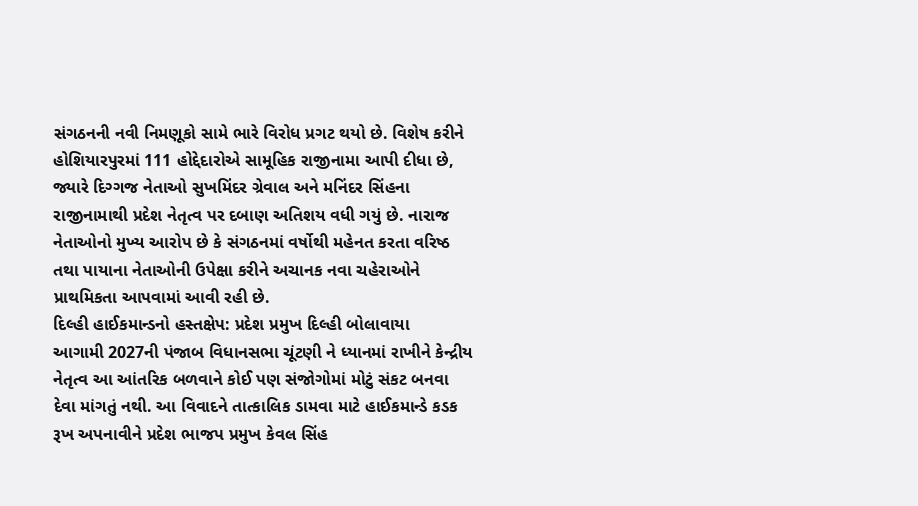સંગઠનની નવી નિમણૂકો સામે ભારે વિરોધ પ્રગટ થયો છે. વિશેષ કરીને હોશિયારપુરમાં 111 હોદ્દેદારોએ સામૂહિક રાજીનામા આપી દીધા છે, જ્યારે દિગ્ગજ નેતાઓ સુખમિંદર ગ્રેવાલ અને મનિંદર સિંહના રાજીનામાથી પ્રદેશ નેતૃત્વ પર દબાણ અતિશય વધી ગયું છે. નારાજ નેતાઓનો મુખ્ય આરોપ છે કે સંગઠનમાં વર્ષોથી મહેનત કરતા વરિષ્ઠ તથા પાયાના નેતાઓની ઉપેક્ષા કરીને અચાનક નવા ચહેરાઓને પ્રાથમિકતા આપવામાં આવી રહી છે.
દિલ્હી હાઈકમાન્ડનો હસ્તક્ષેપ: પ્રદેશ પ્રમુખ દિલ્હી બોલાવાયા
આગામી 2027ની પંજાબ વિધાનસભા ચૂંટણી ને ધ્યાનમાં રાખીને કેન્દ્રીય નેતૃત્વ આ આંતરિક બળવાને કોઈ પણ સંજોગોમાં મોટું સંકટ બનવા દેવા માંગતું નથી. આ વિવાદને તાત્કાલિક ડામવા માટે હાઈકમાન્ડે કડક રૂખ અપનાવીને પ્રદેશ ભાજપ પ્રમુખ કેવલ સિંહ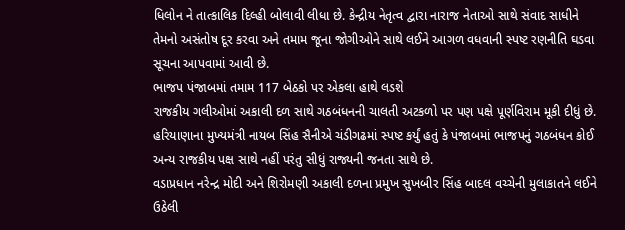ધિલોન ને તાત્કાલિક દિલ્હી બોલાવી લીધા છે. કેન્દ્રીય નેતૃત્વ દ્વારા નારાજ નેતાઓ સાથે સંવાદ સાધીને તેમનો અસંતોષ દૂર કરવા અને તમામ જૂના જોગીઓને સાથે લઈને આગળ વધવાની સ્પષ્ટ રણનીતિ ઘડવા સૂચના આપવામાં આવી છે.
ભાજપ પંજાબમાં તમામ 117 બેઠકો પર એકલા હાથે લડશે
રાજકીય ગલીઓમાં અકાલી દળ સાથે ગઠબંધનની ચાલતી અટકળો પર પણ પક્ષે પૂર્ણવિરામ મૂકી દીધું છે. હરિયાણાના મુખ્યમંત્રી નાયબ સિંહ સૈનીએ ચંડીગઢમાં સ્પષ્ટ કર્યું હતું કે પંજાબમાં ભાજપનું ગઠબંધન કોઈ અન્ય રાજકીય પક્ષ સાથે નહીં પરંતુ સીધું રાજ્યની જનતા સાથે છે.
વડાપ્રધાન નરેન્દ્ર મોદી અને શિરોમણી અકાલી દળના પ્રમુખ સુખબીર સિંહ બાદલ વચ્ચેની મુલાકાતને લઈને ઉઠેલી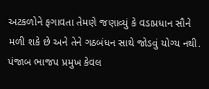અટકળોને ફગાવતા તેમણે જણાવ્યું કે વડાપ્રધાન સૌને મળી શકે છે અને તેને ગઠબંધન સાથે જોડવું યોગ્ય નથી. પંજાબ ભાજપ પ્રમુખ કેવલ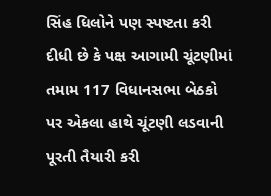સિંહ ધિલોને પણ સ્પષ્ટતા કરી દીધી છે કે પક્ષ આગામી ચૂંટણીમાં તમામ 117 વિધાનસભા બેઠકો પર એકલા હાથે ચૂંટણી લડવાની પૂરતી તૈયારી કરી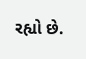રહ્યો છે.